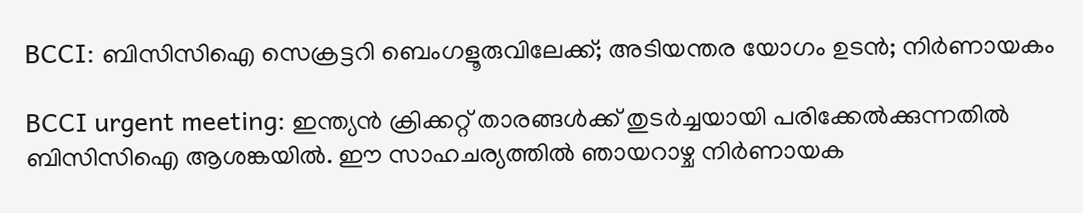BCCI: ബിസിസിഐ സെക്രട്ടറി ബെംഗളൂരുവിലേക്ക്; അടിയന്തര യോഗം ഉടന്‍; നിര്‍ണായകം

BCCI urgent meeting: ഇന്ത്യന്‍ ക്രിക്കറ്റ് താരങ്ങള്‍ക്ക് തുടര്‍ച്ചയായി പരിക്കേല്‍ക്കുന്നതില്‍ ബിസിസിഐ ആശങ്കയില്‍. ഈ സാഹചര്യത്തില്‍ ഞായറാഴ്ച നിര്‍ണായക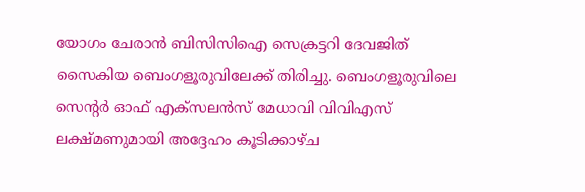യോഗം ചേരാന്‍ ബിസിസിഐ സെക്രട്ടറി ദേവജിത് സൈകിയ ബെംഗളൂരുവിലേക്ക് തിരിച്ചു. ബെംഗളൂരുവിലെ സെന്റർ ഓഫ് എക്സലൻസ് മേധാവി വിവിഎസ് ലക്ഷ്മണുമായി അദ്ദേഹം കൂടിക്കാഴ്ച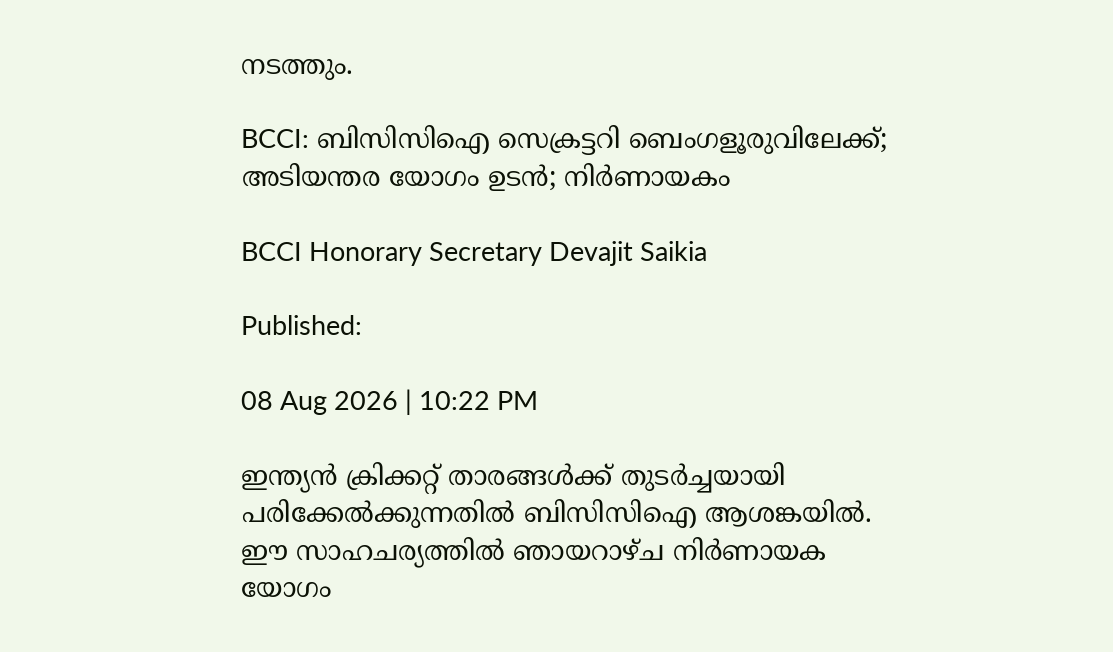നടത്തും.

BCCI: ബിസിസിഐ സെക്രട്ടറി ബെംഗളൂരുവിലേക്ക്; അടിയന്തര യോഗം ഉടന്‍; നിര്‍ണായകം

BCCI Honorary Secretary Devajit Saikia

Published:

08 Aug 2026 | 10:22 PM

ഇന്ത്യന്‍ ക്രിക്കറ്റ് താരങ്ങള്‍ക്ക് തുടര്‍ച്ചയായി പരിക്കേല്‍ക്കുന്നതില്‍ ബിസിസിഐ ആശങ്കയില്‍. ഈ സാഹചര്യത്തില്‍ ഞായറാഴ്ച നിര്‍ണായക യോഗം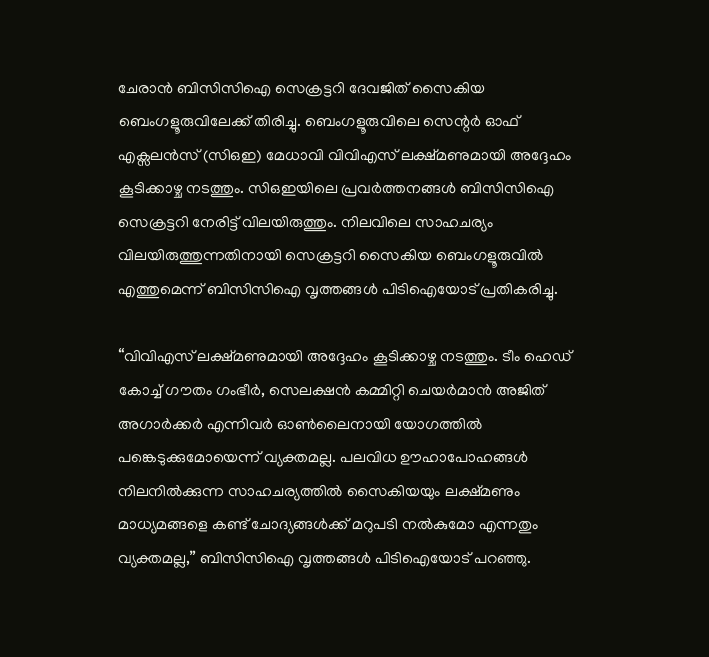ചേരാന്‍ ബിസിസിഐ സെക്രട്ടറി ദേവജിത് സൈകിയ ബെംഗളൂരുവിലേക്ക് തിരിച്ചു. ബെംഗളൂരുവിലെ സെന്റർ ഓഫ് എക്സലൻസ് (സിഒഇ) മേധാവി വിവിഎസ് ലക്ഷ്മണുമായി അദ്ദേഹം കൂടിക്കാഴ്ച നടത്തും. സിഒഇയിലെ പ്രവര്‍ത്തനങ്ങള്‍ ബിസിസിഐ സെക്രട്ടറി നേരിട്ട് വിലയിരുത്തും. നിലവിലെ സാഹചര്യം വിലയിരുത്തുന്നതിനായി സെക്രട്ടറി സൈകിയ ബെംഗളൂരുവിൽ എത്തുമെന്ന് ബിസിസിഐ വൃത്തങ്ങള്‍ പിടിഐയോട് പ്രതികരിച്ചു.

“വിവിഎസ് ലക്ഷ്മണുമായി അദ്ദേഹം കൂടിക്കാഴ്ച നടത്തും. ടീം ഹെഡ് കോച്ച് ഗൗതം ഗംഭീർ, സെലക്ഷൻ കമ്മിറ്റി ചെയർമാൻ അജിത് അഗാര്‍ക്കര്‍ എന്നിവർ ഓൺലൈനായി യോഗത്തില്‍ പങ്കെടുക്കുമോയെന്ന്‌ വ്യക്തമല്ല. പലവിധ ഊഹാപോഹങ്ങൾ നിലനിൽക്കുന്ന സാഹചര്യത്തിൽ സൈകിയയും ലക്ഷ്മണും മാധ്യമങ്ങളെ കണ്ട് ചോദ്യങ്ങൾക്ക് മറുപടി നൽകുമോ എന്നതും വ്യക്തമല്ല,” ബിസിസിഐ വൃത്തങ്ങള്‍ പിടിഐയോട് പറഞ്ഞു.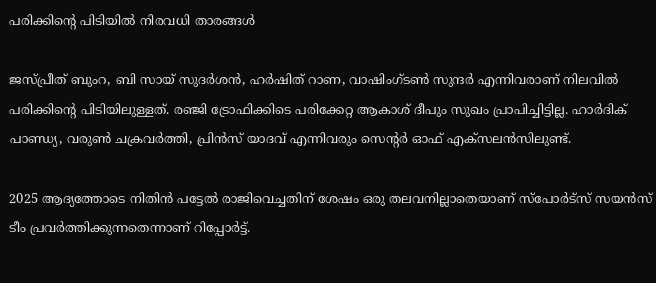പരിക്കിന്റെ പിടിയില്‍ നിരവധി താരങ്ങള്‍

ജസ്പ്രീത് ബുംറ, ബി സായ് സുദർശൻ, ഹർഷിത് റാണ, വാഷിംഗ്ടൺ സുന്ദർ എന്നിവരാണ് നിലവില്‍ പരിക്കിന്റെ പിടിയിലുള്ളത്. രഞ്ജി ട്രോഫിക്കിടെ പരിക്കേറ്റ ആകാശ് ദീപും സുഖം പ്രാപിച്ചിട്ടില്ല. ഹാർദിക് പാണ്ഡ്യ, വരുൺ ചക്രവർത്തി, പ്രിൻസ് യാദവ് എന്നിവരും സെന്റർ ഓഫ് എക്സലൻസിലുണ്ട്.

2025 ആദ്യത്തോടെ നിതിൻ പട്ടേൽ രാജിവെച്ചതിന് ശേഷം ഒരു തലവനില്ലാതെയാണ് സ്പോർട്സ് സയൻസ് ടീം പ്രവർത്തിക്കുന്നതെന്നാണ് റിപ്പോര്‍ട്ട്.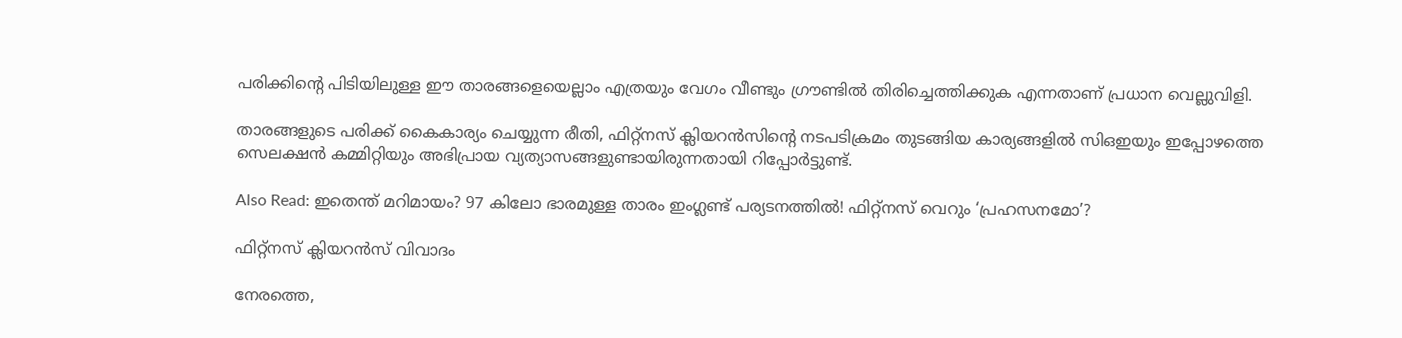പരിക്കിന്റെ പിടിയിലുള്ള ഈ താരങ്ങളെയെല്ലാം എത്രയും വേഗം വീണ്ടും ഗ്രൗണ്ടിൽ തിരിച്ചെത്തിക്കുക എന്നതാണ് പ്രധാന വെല്ലുവിളി.

താരങ്ങളുടെ പരിക്ക് കൈകാര്യം ചെയ്യുന്ന രീതി, ഫിറ്റ്‌നസ് ക്ലിയറന്‍സിന്റെ നടപടിക്രമം തുടങ്ങിയ കാര്യങ്ങളില്‍ സിഒഇയും ഇപ്പോഴത്തെ സെലക്ഷൻ കമ്മിറ്റിയും അഭിപ്രായ വ്യത്യാസങ്ങളുണ്ടായിരുന്നതായി റിപ്പോര്‍ട്ടുണ്ട്.

Also Read: ഇതെന്ത് മറിമായം? 97 കിലോ ഭാരമുള്ള താരം ഇംഗ്ലണ്ട് പര്യടനത്തില്‍! ഫിറ്റ്‌നസ് വെറും ‘പ്രഹസനമോ’?

ഫിറ്റ്‌നസ് ക്ലിയറന്‍സ് വിവാദം

നേരത്തെ,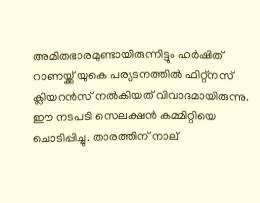അമിതഭാരമുണ്ടായിരുന്നിട്ടും ഹര്‍ഷിത് റാണയ്ക്ക് യുകെ പര്യടനത്തില്‍ ഫിറ്റ്‌നസ് ക്ലിയറന്‍സ് നല്‍കിയത് വിവാദമായിരുന്നു. ഈ നടപടി സെലക്ഷന്‍ കമ്മിറ്റിയെ ചൊടിപ്പിച്ചു. താരത്തിന് നാല്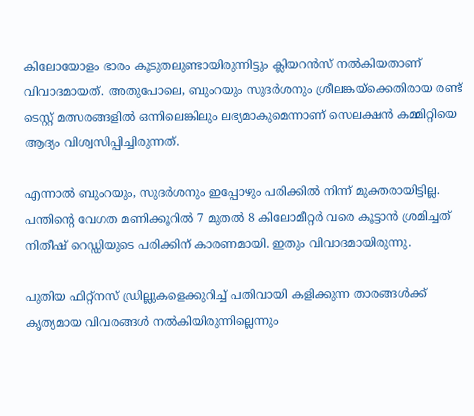കിലോയോളം ഭാരം കൂടുതലുണ്ടായിരുന്നിട്ടും ക്ലിയറന്‍സ് നല്‍കിയതാണ് വിവാദമായത്. അതുപോലെ, ബുംറയും സുദർശനും ശ്രീലങ്കയ്‌ക്കെതിരായ രണ്ട് ടെസ്റ്റ് മത്സരങ്ങളിൽ ഒന്നിലെങ്കിലും ലഭ്യമാകുമെന്നാണ് സെലക്ഷൻ കമ്മിറ്റിയെ ആദ്യം വിശ്വസിപ്പിച്ചിരുന്നത്.

എന്നാല്‍ ബുംറയും, സുദര്‍ശനും ഇപ്പോഴും പരിക്കില്‍ നിന്ന് മുക്തരായിട്ടില്ല. പന്തിന്റെ വേഗത മണിക്കൂറിൽ 7 മുതൽ 8 കിലോമീറ്റർ വരെ കൂട്ടാൻ ശ്രമിച്ചത് നിതീഷ് റെഡ്ഡിയുടെ പരിക്കിന് കാരണമായി. ഇതും വിവാദമായിരുന്നു.

പുതിയ ഫിറ്റ്‌നസ് ഡ്രില്ലുകളെക്കുറിച്ച് പതിവായി കളിക്കുന്ന താരങ്ങൾക്ക് കൃത്യമായ വിവരങ്ങൾ നൽകിയിരുന്നില്ലെന്നും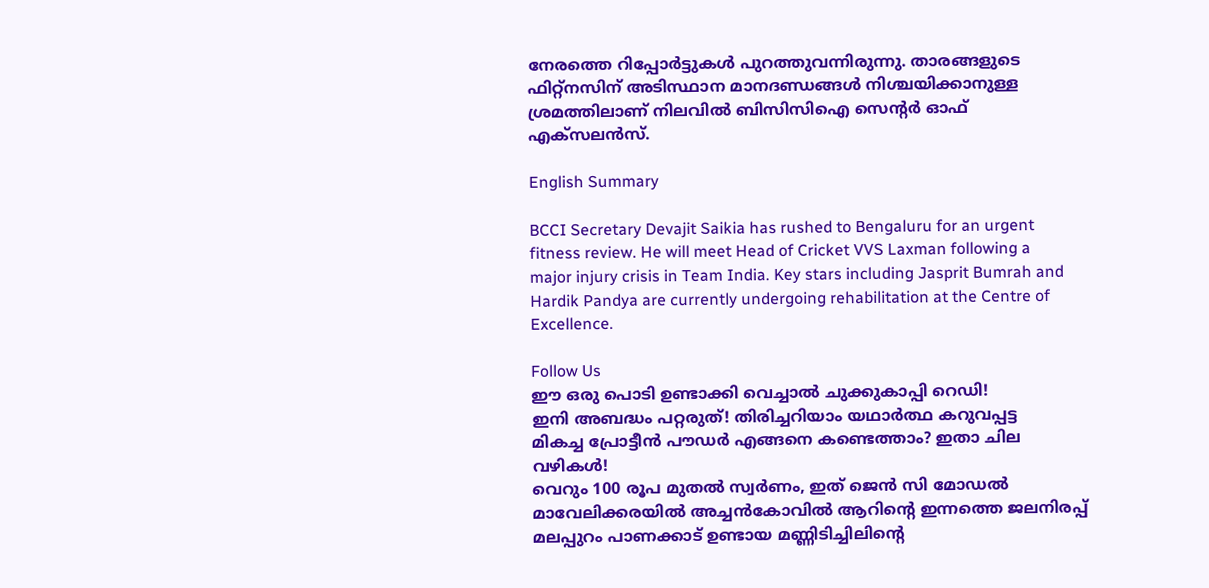നേരത്തെ റിപ്പോര്‍ട്ടുകള്‍ പുറത്തുവന്നിരുന്നു. താരങ്ങളുടെ ഫിറ്റ്‌നസിന് അടിസ്ഥാന മാനദണ്ഡങ്ങള്‍ നിശ്ചയിക്കാനുള്ള ശ്രമത്തിലാണ്‌ നിലവില്‍ ബിസിസിഐ സെന്റർ ഓഫ് എക്സലൻസ്.

English Summary

BCCI Secretary Devajit Saikia has rushed to Bengaluru for an urgent fitness review. He will meet Head of Cricket VVS Laxman following a major injury crisis in Team India. Key stars including Jasprit Bumrah and Hardik Pandya are currently undergoing rehabilitation at the Centre of Excellence.

Follow Us
ഈ ഒരു പൊടി ഉണ്ടാക്കി വെച്ചാൽ ചുക്കുകാപ്പി റെഡി!
ഇനി അബദ്ധം പറ്റരുത്! തിരിച്ചറിയാം യഥാര്‍ത്ഥ കറുവപ്പട്ട
മികച്ച പ്രോട്ടീൻ പൗഡർ എങ്ങനെ കണ്ടെത്താം? ഇതാ ചില വഴികൾ!
വെറും 100 രൂപ മുതല്‍ സ്വർണം, ഇത് ജെൻ സി മോഡൽ
മാവേലിക്കരയിൽ അച്ചൻകോവിൽ ആറിൻ്റെ ഇന്നത്തെ ജലനിരപ്പ്
മലപ്പുറം പാണക്കാട് ഉണ്ടായ മണ്ണിടിച്ചിലിൻ്റെ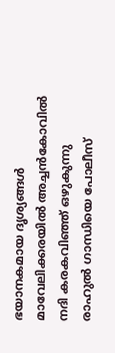ഭയാനകമായ ദൃശ്യങ്ങൾ
മാവേലിക്കരയിൽ അച്ചൻകോവിൽ നദി കരകവിഞ്ഞ് ഒഴുകുന്നു
രാഹുൽ ഗാന്ധിയെ പോലീസ്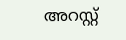അറസ്റ്റ്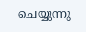ചെയ്യുന്നു